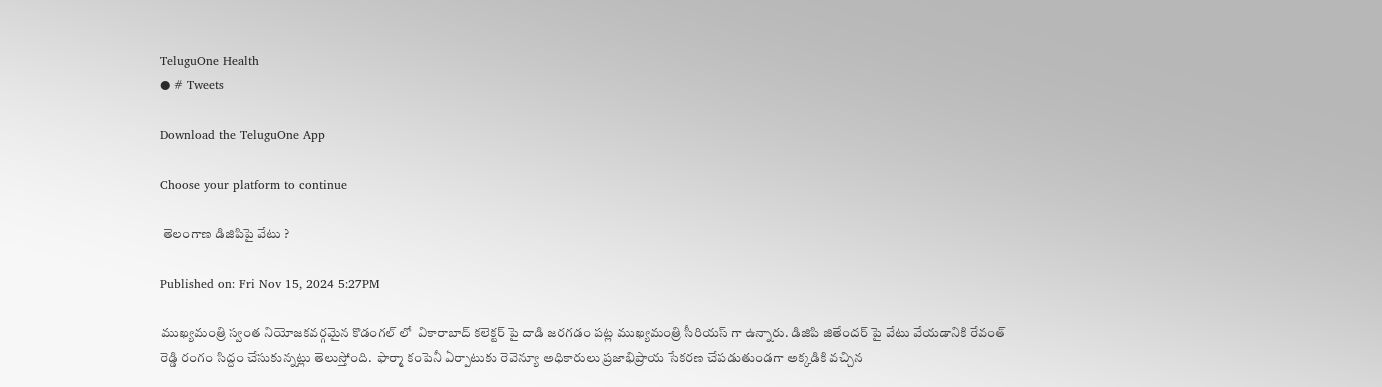TeluguOne Health
● # Tweets

Download the TeluguOne App

Choose your platform to continue

 తెలంగాణ డిజిపిపై వేటు ?

Published on: Fri Nov 15, 2024 5:27PM

ముఖ్యమంత్రి స్వంత నియోజకవర్గమైన కొడంగల్ లో  వికారాబాద్ కలెక్టర్ పై దాడి జరగడం పట్ల ముఖ్యమంత్రి సీరియస్ గా ఉన్నారు. డిజిపి జితేందర్ పై వేటు వేయడానికి రేవంత్ రెడ్డి రంగం సిద్దం చేసుకున్నట్లు తెలుస్తోంది.  ఫార్మా కంపెనీ ఏర్పాటుకు రెవెన్యూ అధికారులు ప్రజాభిప్రాయ సేకరణ చేపడుతుండగా అక్కడికి వచ్చిన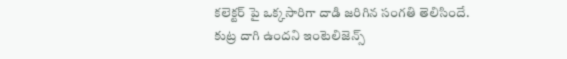కలెక్టర్ పై ఒక్కసారిగా దాడి జరిగిన సంగతి తెలిసిందే. కుట్ర దాగి ఉందని ఇంటెలిజెన్స్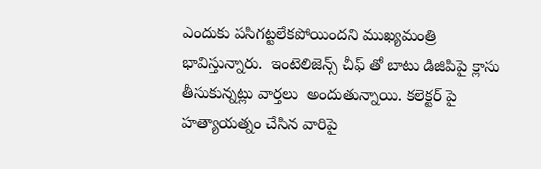ఎందుకు పసిగట్టలేకపోయిందని ముఖ్యమంత్రి భావిస్తున్నారు.  ఇంటెలిజెన్స్ చీఫ్ తో బాటు డిజిపిపై క్లాసు తీసుకున్నట్లు వార్తలు  అందుతున్నాయి. కలెక్టర్ పై హత్యాయత్నం చేసిన వారిపై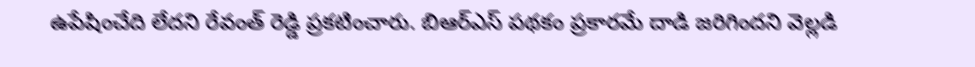ఉపేషించేది లేదని రేవంత్ రెడ్డి ప్రకటించారు. బిఆర్ఎస్ పథకం ప్రకారమే దాడి జరిగిందని వెల్లడి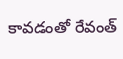కావడంతో రేవంత్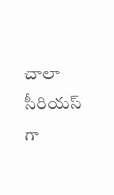చాలా సీరియస్ గా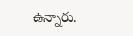ఉన్నారు.